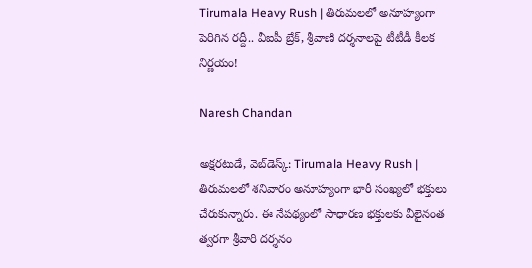Tirumala Heavy Rush | తిరుమలలో అనూహ్యంగా పెరిగిన రద్దీ.. వీఐపీ బ్రేక్, శ్రీవాణి దర్శనాలపై టీటీడీ కీలక నిర్ణయం!

Naresh Chandan

అక్షరటుడే, వెబ్‌డెస్క్‌: Tirumala Heavy Rush | తిరుమలలో శనివారం అనూహ్యంగా భారీ సంఖ్యలో భక్తులు చేరుకున్నారు. ఈ నేపథ్యంలో సాధారణ భక్తులకు వీలైనంత త్వరగా శ్రీవారి దర్శనం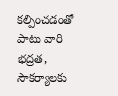కల్పించడంతో పాటు వారి భద్రత, సౌకర్యాలకు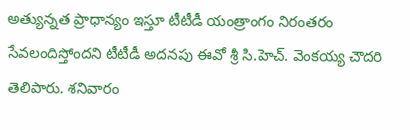అత్యున్నత ప్రాధాన్యం ఇస్తూ టీటీడీ యంత్రాంగం నిరంతరం సేవలందిస్తోందని టీటీడీ అదనపు ఈవో శ్రీ సి.హెచ్. వెంకయ్య చౌదరి తెలిపారు. శనివారం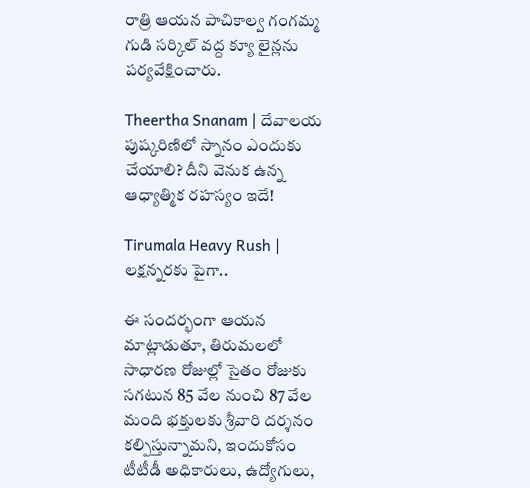రాత్రి ఆయన పాచికాల్వ గంగమ్మ గుడి సర్కిల్‌ వద్ద క్యూ లైన్లను పర్యవేక్షించారు.

Theertha Snanam | దేవాలయ పుష్కరిణిలో స్నానం ఎందుకు చేయాలి? దీని వెనుక ఉన్న ఆధ్యాత్మిక రహస్యం ఇదే!

Tirumala Heavy Rush | లక్షన్నరకు పైగా..

ఈ సందర్భంగా ఆయన మాట్లాడుతూ, తిరుమలలో సాధారణ రోజుల్లో సైతం రోజుకు సగటున 85 వేల నుంచి 87 వేల మంది భక్తులకు శ్రీవారి దర్శనం కల్పిస్తున్నామని, ఇందుకోసం టీటీడీ అధికారులు, ఉద్యోగులు,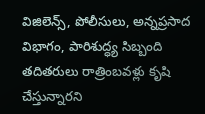విజిలెన్స్‌, పోలీసులు, అన్నప్రసాద విభాగం, పారిశుద్ధ్య సిబ్బంది తదితరులు రాత్రింబవళ్లు కృషి చేస్తున్నారని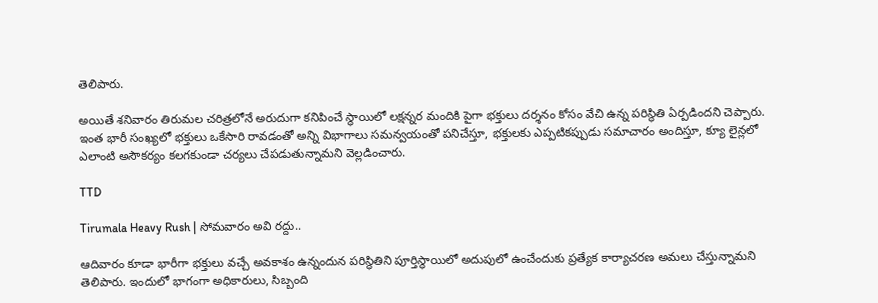తెలిపారు.

అయితే శనివారం తిరుమల చరిత్రలోనే అరుదుగా కనిపించే స్థాయిలో లక్షన్నర మందికి పైగా భక్తులు దర్శనం కోసం వేచి ఉన్న పరిస్థితి ఏర్పడిందని చెప్పారు. ఇంత భారీ సంఖ్యలో భక్తులు ఒకేసారి రావడంతో అన్ని విభాగాలు సమన్వయంతో పనిచేస్తూ, భక్తులకు ఎప్పటికప్పుడు సమాచారం అందిస్తూ, క్యూ లైన్లలో ఎలాంటి అసౌకర్యం కలగకుండా చర్యలు చేపడుతున్నామని వెల్లడించారు.

TTD

Tirumala Heavy Rush | సోమవారం అవి రద్దు..

ఆదివారం కూడా భారీగా భక్తులు వచ్చే అవకాశం ఉన్నందున పరిస్థితిని పూర్తిస్థాయిలో అదుపులో ఉంచేందుకు ప్రత్యేక కార్యాచరణ అమలు చేస్తున్నామని తెలిపారు. ఇందులో భాగంగా అధికారులు, సిబ్బంది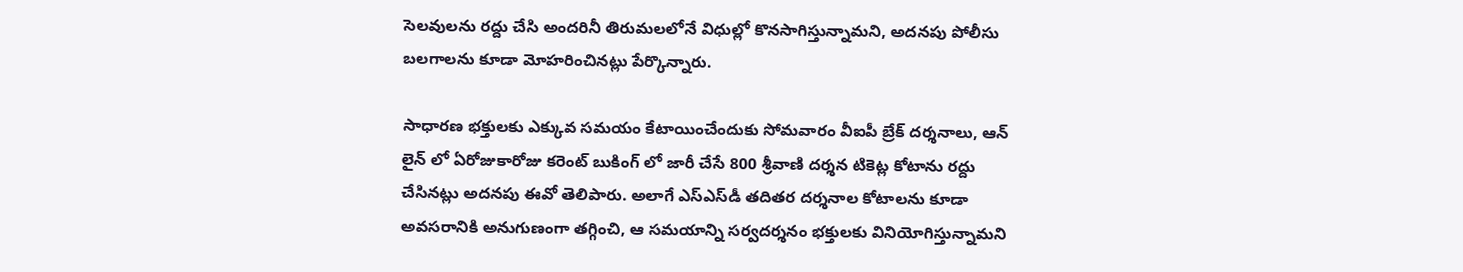సెలవులను రద్దు చేసి అందరినీ తిరుమలలోనే విధుల్లో కొనసాగిస్తున్నామని, అదనపు పోలీసు బలగాలను కూడా మోహరించినట్లు పేర్కొన్నారు.

సాధారణ భక్తులకు ఎక్కువ సమయం కేటాయించేందుకు సోమవారం వీఐపీ బ్రేక్ దర్శనాలు, ఆన్ లైన్ లో ఏరోజుకారోజు కరెంట్ బుకింగ్ లో జారీ చేసే 800 శ్రీవాణి దర్శన టికెట్ల కోటాను రద్దు చేసినట్లు అదనపు ఈవో తెలిపారు. అలాగే ఎస్‌ఎస్‌డీ తదితర దర్శనాల కోటాలను కూడా అవసరానికి అనుగుణంగా తగ్గించి, ఆ సమయాన్ని సర్వదర్శనం భక్తులకు వినియోగిస్తున్నామని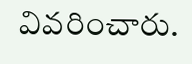వివరించారు.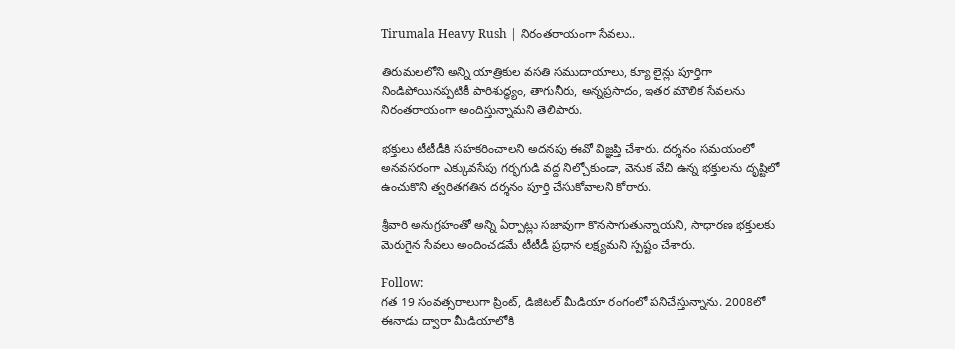Tirumala Heavy Rush | నిరంతరాయంగా సేవలు..

తిరుమలలోని అన్ని యాత్రికుల వసతి సముదాయాలు, క్యూ లైన్లు పూర్తిగా నిండిపోయినప్పటికీ పారిశుద్ధ్యం, తాగునీరు, అన్నప్రసాదం, ఇతర మౌలిక సేవలను నిరంతరాయంగా అందిస్తున్నామని తెలిపారు.

భక్తులు టీటీడీకి సహకరించాలని అదనపు ఈవో విజ్ఞప్తి చేశారు. దర్శనం సమయంలో అనవసరంగా ఎక్కువసేపు గర్భగుడి వద్ద నిల్చోకుండా, వెనుక వేచి ఉన్న భక్తులను దృష్టిలో ఉంచుకొని త్వరితగతిన దర్శనం పూర్తి చేసుకోవాలని కోరారు.

శ్రీవారి అనుగ్రహంతో అన్ని ఏర్పాట్లు సజావుగా కొనసాగుతున్నాయని, సాధారణ భక్తులకు మెరుగైన సేవలు అందించడమే టీటీడీ ప్రధాన లక్ష్యమని స్పష్టం చేశారు.

Follow:
గత 19 సంవత్సరాలుగా ప్రింట్, డిజిటల్ మీడియా రంగంలో పనిచేస్తున్నాను. 2008లో ఈనాడు ద్వారా మీడియాలోకి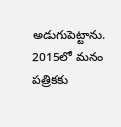అడుగుపెట్టాను. 2015లో మనం పత్రికకు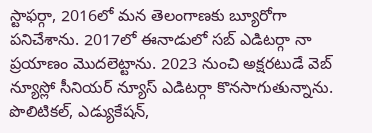స్టాఫర్గా, 2016లో మన తెలంగాణకు బ్యూరోగా పనిచేశాను. 2017లో ఈనాడులో సబ్ ఎడిటర్గా నా ప్రయాణం మొదలెట్టాను. 2023 నుంచి అక్షరటుడే వెబ్ న్యూస్లో సీనియర్ న్యూస్ ఎడిటర్గా కొనసాగుతున్నాను. పొలిటికల్, ఎడ్యుకేషన్,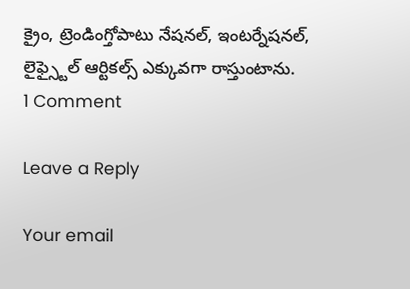క్రైం, ట్రెండింగ్తోపాటు నేషనల్, ఇంటర్నేషనల్, లైఫ్స్టైల్ ఆర్టికల్స్ ఎక్కువగా రాస్తుంటాను.
1 Comment

Leave a Reply

Your email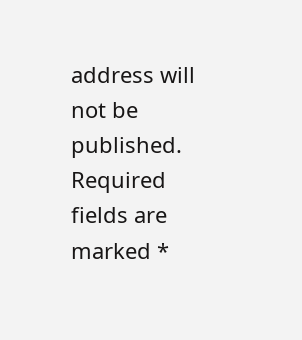address will not be published. Required fields are marked *